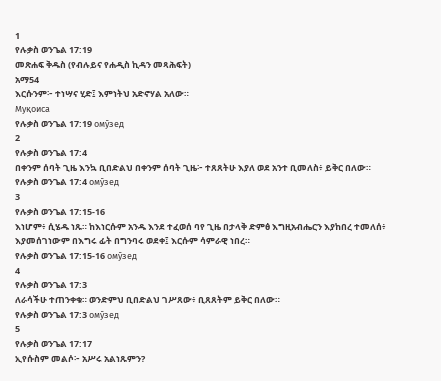1
የሉቃስ ወንጌል 17:19
መጽሐፍ ቅዱስ (የብሉይና የሐዲስ ኪዳን መጻሕፍት)
አማ54
እርሱንም፦ ተነሣና ሂድ፤ እምነትህ አድኖሃል አለው።
Муқоиса
የሉቃስ ወንጌል 17:19 омӯзед
2
የሉቃስ ወንጌል 17:4
በቀንም ሰባት ጊዜ እንኳ ቢበድልህ በቀንም ሰባት ጊዜ፦ ተጸጸትሁ እያለ ወደ አንተ ቢመለስ፥ ይቅር በለው።
የሉቃስ ወንጌል 17:4 омӯзед
3
የሉቃስ ወንጌል 17:15-16
እነሆም፥ ሲሄዱ ነጹ። ከእነርሱም አንዱ እንደ ተፈወሰ ባየ ጊዜ በታላቅ ድምፅ እግዚአብሔርን እያከበረ ተመለሰ፥ እያመሰገነውም በእግሩ ፊት በግንባሩ ወደቀ፤ እርሱም ሳምራዊ ነበረ።
የሉቃስ ወንጌል 17:15-16 омӯзед
4
የሉቃስ ወንጌል 17:3
ለራሳችሁ ተጠንቀቁ። ወንድምህ ቢበድልህ ገሥጸው፥ ቢጸጸትም ይቅር በለው።
የሉቃስ ወንጌል 17:3 омӯзед
5
የሉቃስ ወንጌል 17:17
ኢየሱስም መልሶ፦ አሥሩ አልነጹምን?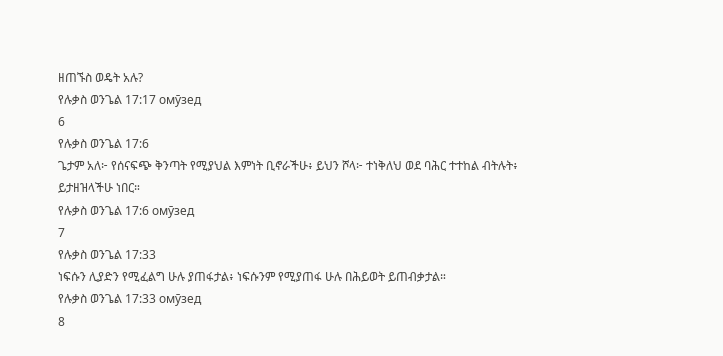ዘጠኙስ ወዴት አሉ?
የሉቃስ ወንጌል 17:17 омӯзед
6
የሉቃስ ወንጌል 17:6
ጌታም አለ፦ የሰናፍጭ ቅንጣት የሚያህል እምነት ቢኖራችሁ፥ ይህን ሾላ፦ ተነቅለህ ወደ ባሕር ተተከል ብትሉት፥ ይታዘዝላችሁ ነበር።
የሉቃስ ወንጌል 17:6 омӯзед
7
የሉቃስ ወንጌል 17:33
ነፍሱን ሊያድን የሚፈልግ ሁሉ ያጠፋታል፥ ነፍሱንም የሚያጠፋ ሁሉ በሕይወት ይጠብቃታል።
የሉቃስ ወንጌል 17:33 омӯзед
8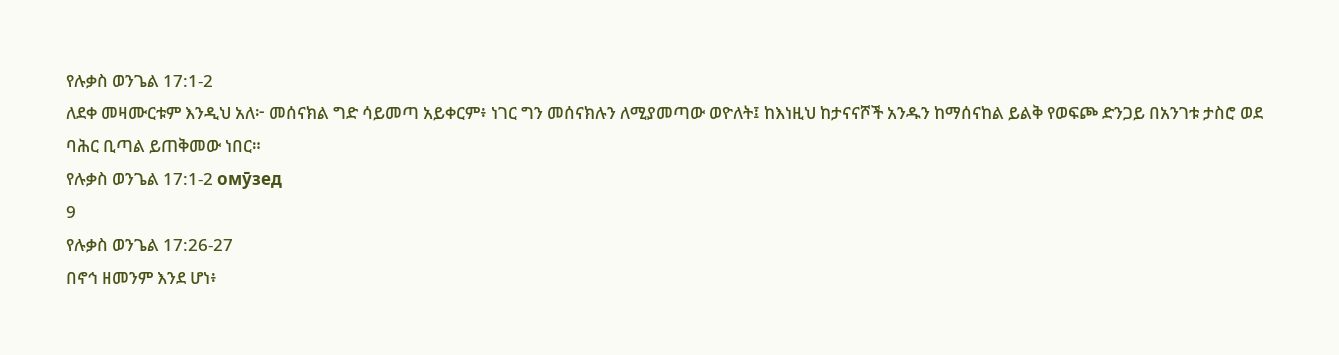የሉቃስ ወንጌል 17:1-2
ለደቀ መዛሙርቱም እንዲህ አለ፦ መሰናክል ግድ ሳይመጣ አይቀርም፥ ነገር ግን መሰናክሉን ለሚያመጣው ወዮለት፤ ከእነዚህ ከታናናሾች አንዱን ከማሰናከል ይልቅ የወፍጮ ድንጋይ በአንገቱ ታስሮ ወደ ባሕር ቢጣል ይጠቅመው ነበር።
የሉቃስ ወንጌል 17:1-2 омӯзед
9
የሉቃስ ወንጌል 17:26-27
በኖኅ ዘመንም እንደ ሆነ፥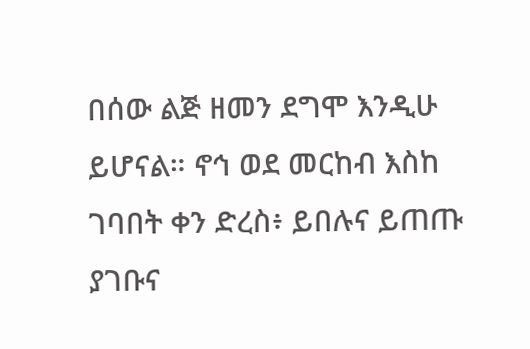በሰው ልጅ ዘመን ደግሞ እንዲሁ ይሆናል። ኖኅ ወደ መርከብ እስከ ገባበት ቀን ድረስ፥ ይበሉና ይጠጡ ያገቡና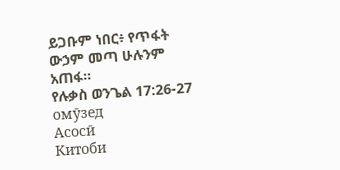ይጋቡም ነበር፥ የጥፋት ውኃም መጣ ሁሉንም አጠፋ።
የሉቃስ ወንጌል 17:26-27 омӯзед
Асосӣ
Китоби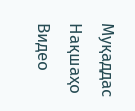Муқаддас
Нақшаҳо
Видео